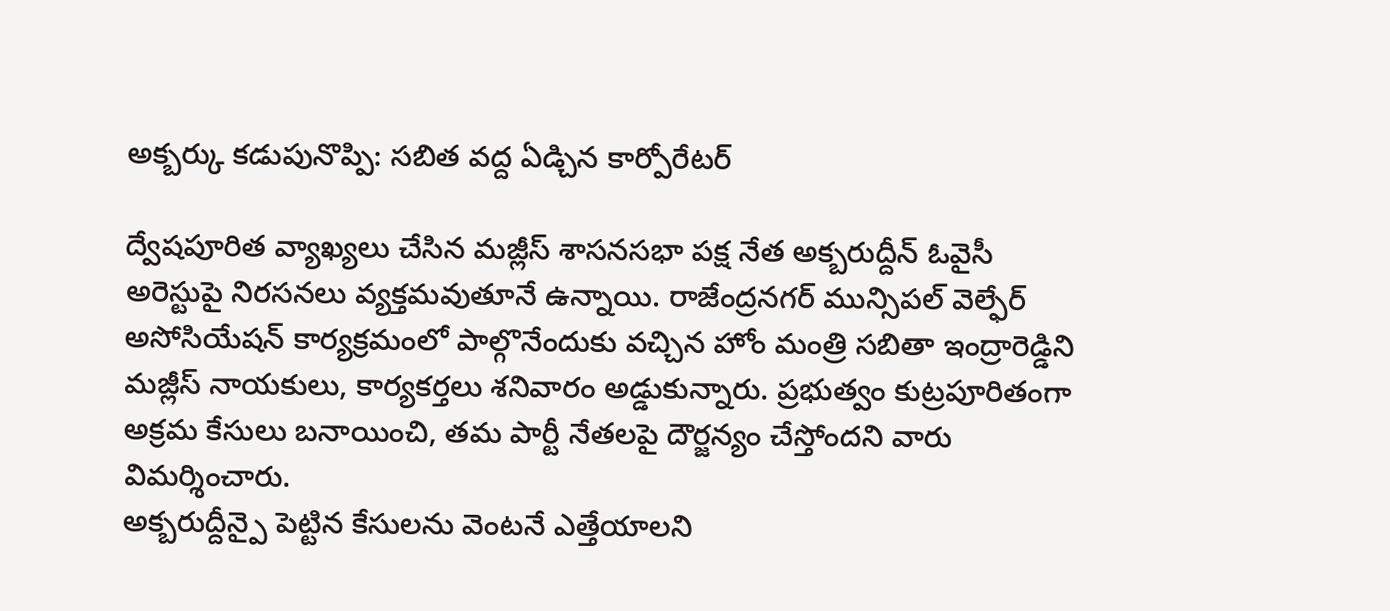అక్బర్కు కడుపునొప్పి: సబిత వద్ద ఏడ్చిన కార్పోరేటర్

ద్వేషపూరిత వ్యాఖ్యలు చేసిన మజ్లీస్ శాసనసభా పక్ష నేత అక్బరుద్దీన్ ఓవైసీ అరెస్టుపై నిరసనలు వ్యక్తమవుతూనే ఉన్నాయి. రాజేంద్రనగర్ మున్సిపల్ వెల్ఫేర్ అసోసియేషన్ కార్యక్రమంలో పాల్గొనేందుకు వచ్చిన హోం మంత్రి సబితా ఇంద్రారెడ్డిని మజ్లీస్ నాయకులు, కార్యకర్తలు శనివారం అడ్డుకున్నారు. ప్రభుత్వం కుట్రపూరితంగా అక్రమ కేసులు బనాయించి, తమ పార్టీ నేతలపై దౌర్జన్యం చేస్తోందని వారు విమర్శించారు.
అక్బరుద్దీన్పై పెట్టిన కేసులను వెంటనే ఎత్తేయాలని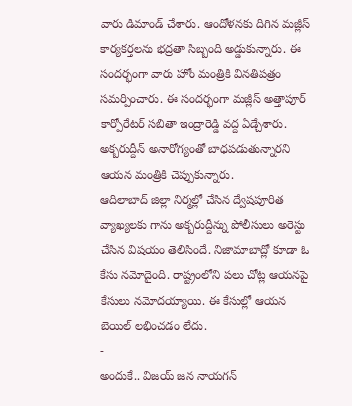వారు డిమాండ్ చేశారు. ఆందోళనకు దిగిన మజ్లీస్ కార్యకర్తలను భద్రతా సిబ్బంది అడ్డుకున్నారు. ఈ సందర్భంగా వారు హోం మంత్రికి వినతిపత్రం సమర్పించారు. ఈ సందర్భంగా మజ్లీస్ అత్తాపూర్ కార్పోరేటర్ సబితా ఇంద్రారెడ్డి వద్ద ఏడ్చేశారు. అక్బరుద్దీన్ అనారోగ్యంతో బాధపడుతున్నారని ఆయన మంత్రికి చెప్పుకున్నారు.
ఆదిలాబాద్ జిల్లా నిర్మల్లో చేసిన ద్వేషపూరిత వ్యాఖ్యలకు గాను అక్బరుద్దీన్ను పోలీసులు అరెస్టు చేసిన విషయం తెలిసిందే. నిజామాబాద్లో కూడా ఓ కేసు నమోదైంది. రాష్ట్రంలోని పలు చోట్ల ఆయనపై కేసులు నమోదయ్యాయి. ఈ కేసుల్లో ఆయన బెయిల్ లభించడం లేదు.
-
అందుకే.. విజయ్ జన నాయగన్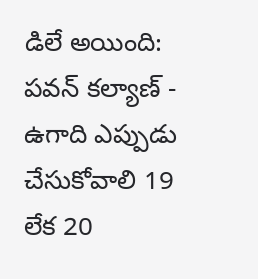డిలే అయింది: పవన్ కల్యాణ్ -
ఉగాది ఎప్పుడు చేసుకోవాలి 19 లేక 20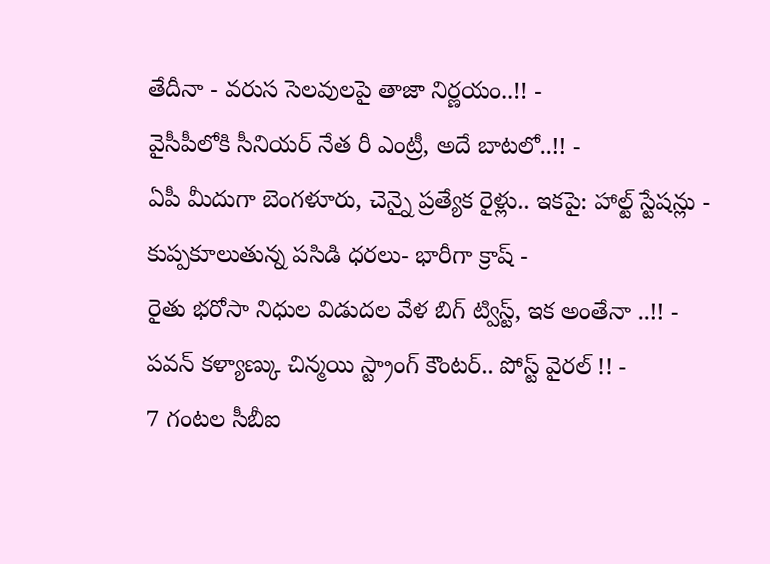తేదీనా - వరుస సెలవులపై తాజా నిర్ణయం..!! -
వైసీపీలోకి సీనియర్ నేత రీ ఎంట్రీ, అదే బాటలో..!! -
ఏపీ మీదుగా బెంగళూరు, చెన్నై ప్రత్యేక రైళ్లు.. ఇకపై: హాల్ట్ స్టేషన్లు -
కుప్పకూలుతున్న పసిడి ధరలు- భారీగా క్రాష్ -
రైతు భరోసా నిధుల విడుదల వేళ బిగ్ ట్విస్ట్, ఇక అంతేనా ..!! -
పవన్ కళ్యాణ్కు చిన్మయి స్ట్రాంగ్ కౌంటర్.. పోస్ట్ వైరల్ !! -
7 గంటల సీబీఐ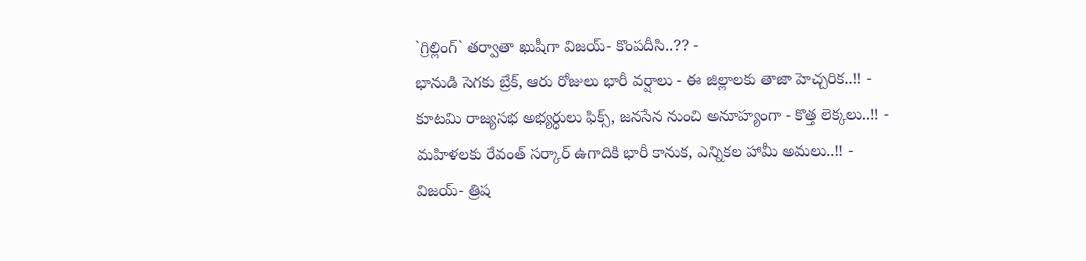`గ్రిల్లింగ్` తర్వాతా ఖుషీగా విజయ్- కొంపదీసి..?? -
భానుడి సెగకు బ్రేక్, ఆరు రోజులు భారీ వర్షాలు - ఈ జిల్లాలకు తాజా హెచ్చరిక..!! -
కూటమి రాజ్యసభ అభ్యర్ధులు ఫిక్స్, జనసేన నుంచి అనూహ్యంగా - కొత్త లెక్కలు..!! -
మహిళలకు రేవంత్ సర్కార్ ఉగాదికి భారీ కానుక, ఎన్నికల హామీ అమలు..!! -
విజయ్- త్రిష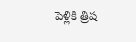పెళ్లికి త్రిష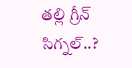తల్లి గ్రీన్ సిగ్నల్..?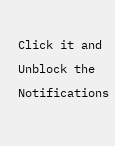Click it and Unblock the Notifications